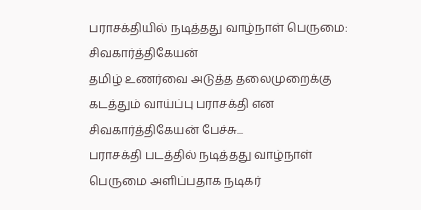பராசக்தியில் நடித்தது வாழ்நாள் பெருமை: சிவகார்த்திகேயன்
தமிழ் உணர்வை அடுத்த தலைமுறைக்கு கடத்தும் வாய்ப்பு பராசக்தி என சிவகார்த்திகேயன் பேச்சு...
பராசக்தி படத்தில் நடித்தது வாழ்நாள் பெருமை அளிப்பதாக நடிகர்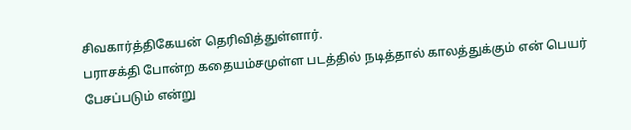சிவகார்த்திகேயன் தெரிவித்துள்ளார்.
பராசக்தி போன்ற கதையம்சமுள்ள படத்தில் நடித்தால் காலத்துக்கும் என் பெயர் பேசப்படும் என்று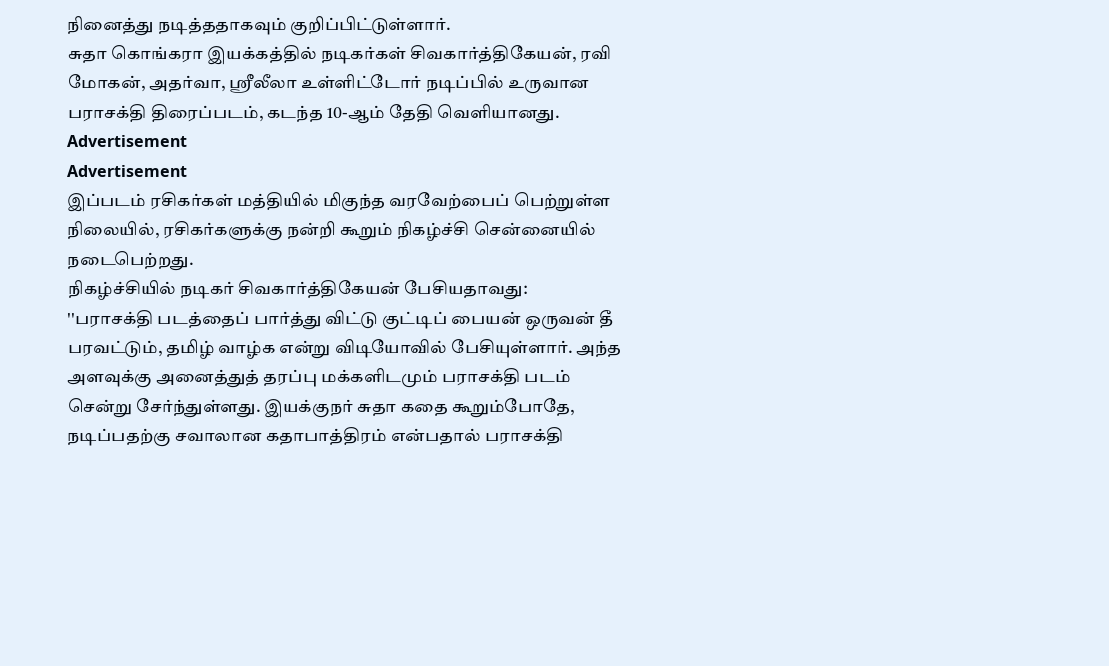நினைத்து நடித்ததாகவும் குறிப்பிட்டுள்ளார்.
சுதா கொங்கரா இயக்கத்தில் நடிகர்கள் சிவகார்த்திகேயன், ரவி மோகன், அதர்வா, ஸ்ரீலீலா உள்ளிட்டோர் நடிப்பில் உருவான பராசக்தி திரைப்படம், கடந்த 10-ஆம் தேதி வெளியானது.
Advertisement
Advertisement
இப்படம் ரசிகர்கள் மத்தியில் மிகுந்த வரவேற்பைப் பெற்றுள்ள நிலையில், ரசிகர்களுக்கு நன்றி கூறும் நிகழ்ச்சி சென்னையில் நடைபெற்றது.
நிகழ்ச்சியில் நடிகர் சிவகார்த்திகேயன் பேசியதாவது:
''பராசக்தி படத்தைப் பார்த்து விட்டு குட்டிப் பையன் ஒருவன் தீ பரவட்டும், தமிழ் வாழ்க என்று விடியோவில் பேசியுள்ளார். அந்த அளவுக்கு அனைத்துத் தரப்பு மக்களிடமும் பராசக்தி படம் சென்று சேர்ந்துள்ளது. இயக்குநர் சுதா கதை கூறும்போதே, நடிப்பதற்கு சவாலான கதாபாத்திரம் என்பதால் பராசக்தி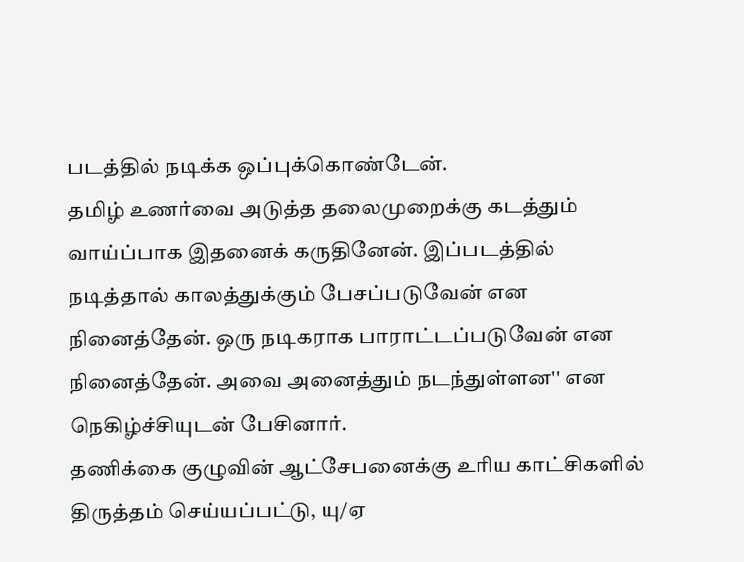படத்தில் நடிக்க ஒப்புக்கொண்டேன்.
தமிழ் உணர்வை அடுத்த தலைமுறைக்கு கடத்தும் வாய்ப்பாக இதனைக் கருதினேன். இப்படத்தில் நடித்தால் காலத்துக்கும் பேசப்படுவேன் என நினைத்தேன். ஒரு நடிகராக பாராட்டப்படுவேன் என நினைத்தேன். அவை அனைத்தும் நடந்துள்ளன'' என நெகிழ்ச்சியுடன் பேசினார்.
தணிக்கை குழுவின் ஆட்சேபனைக்கு உரிய காட்சிகளில் திருத்தம் செய்யப்பட்டு, யு/ஏ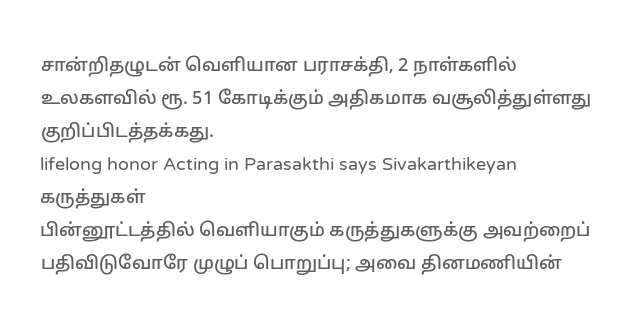சான்றிதழுடன் வெளியான பராசக்தி, 2 நாள்களில் உலகளவில் ரூ. 51 கோடிக்கும் அதிகமாக வசூலித்துள்ளது குறிப்பிடத்தக்கது.
lifelong honor Acting in Parasakthi says Sivakarthikeyan
கருத்துகள்
பின்னூட்டத்தில் வெளியாகும் கருத்துகளுக்கு அவற்றைப் பதிவிடுவோரே முழுப் பொறுப்பு; அவை தினமணியின்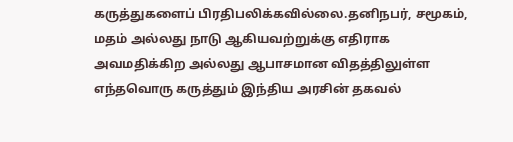கருத்துகளைப் பிரதிபலிக்கவில்லை.தனிநபர், சமூகம், மதம் அல்லது நாடு ஆகியவற்றுக்கு எதிராக அவமதிக்கிற அல்லது ஆபாசமான விதத்திலுள்ள எந்தவொரு கருத்தும் இந்திய அரசின் தகவல்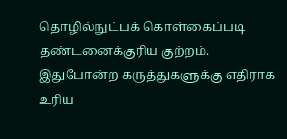தொழில்நுட்பக் கொள்கைப்படி தண்டனைக்குரிய குற்றம். இதுபோன்ற கருத்துகளுக்கு எதிராக உரிய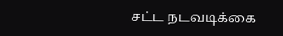சட்ட நடவடிக்கை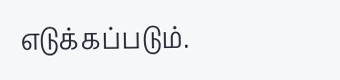எடுக்கப்படும்.